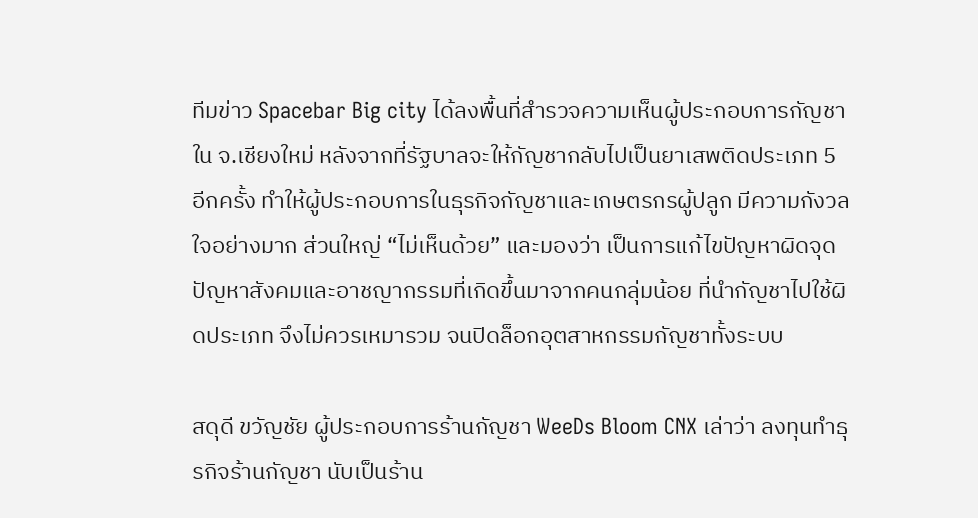ทีมข่าว Spacebar Big city ได้ลงพื้นที่สำรวจความเห็นผู้ประกอบการกัญชาใน จ.เชียงใหม่ หลังจากที่รัฐบาลจะให้กัญชากลับไปเป็นยาเสพติดประเภท 5 อีกครั้ง ทำให้ผู้ประกอบการในธุรกิจกัญชาและเกษตรกรผู้ปลูก มีความกังวลใจอย่างมาก ส่วนใหญ่ “ไม่เห็นด้วย” และมองว่า เป็นการแก้ไขปัญหาผิดจุด ปัญหาสังคมและอาชญากรรมที่เกิดขึ้นมาจากคนกลุ่มน้อย ที่นำกัญชาไปใช้ผิดประเภท จึงไม่ควรเหมารวม จนปิดล็อกอุตสาหกรรมกัญชาทั้งระบบ

สดุดี ขวัญชัย ผู้ประกอบการร้านกัญชา WeeDs Bloom CNX เล่าว่า ลงทุนทำธุรกิจร้านกัญชา นับเป็นร้าน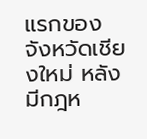แรกของจังหวัดเชียงใหม่ หลังมีกฎห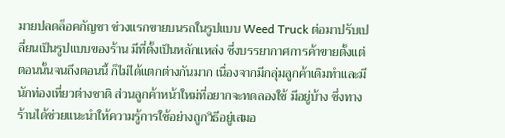มายปลดล็อคกัญชา ช่วงแรกขายบนรถในรูปแบบ Weed Truck ต่อมาปรับเปลี่ยนเป็นรูปแบบของร้าน มีที่ตั้งเป็นหลักแหล่ง ซึ่งบรรยากาศการค้าขายตั้งแต่ตอนนั้นจนถึงตอนนี้ ก็ไม่ได้แตกต่างกันมาก เนื่องจากมีกลุ่มลูกค้าเดิมทำและมีนักท่องเที่ยวต่างชาติ ส่วนลูกค้าหน้าใหม่ที่อยากจะทดลองใช้ มีอยู่บ้าง ซึ่งทางร้านได้ช่วยแนะนำให้ความรู้การใช้อย่างถูกวิธีอยู่เสมอ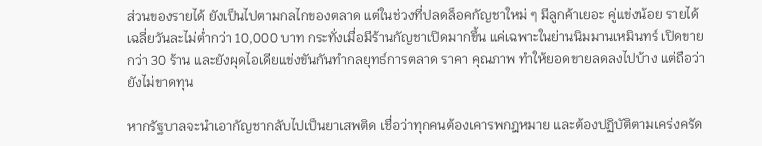ส่วนของรายได้ ยังเป็นไปตามกลไกของตลาด แต่ในช่วงที่ปลดล็อคกัญชาใหม่ ๆ มีลูกค้าเยอะ คู่แข่งน้อย รายได้เฉลี่ยวันละไม่ต่ำกว่า 10,000 บาท กระทั่งเมื่อมีร้านกัญชาเปิดมากขึ้น แค่เฉพาะในย่านนิมมานเหมินทร์ เปิดขายกว่า 30 ร้าน และยังผุดไอเดียแข่งขันกันทำกลยุทธ์การตลาด ราคา คุณภาพ ทำให้ยอดขายลดลงไปบ้าง แต่ถือว่ายังไม่ขาดทุน

หากรัฐบาลจะนำเอากัญชากลับไปเป็นยาเสพติด เชื่อว่าทุกคนต้องเคารพกฎหมาย และต้องปฏิบัติตามเคร่งครัด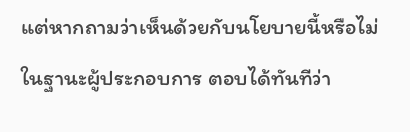แต่หากถามว่าเห็นด้วยกับนโยบายนี้หรือไม่ ในฐานะผู้ประกอบการ ตอบได้ทันทีว่า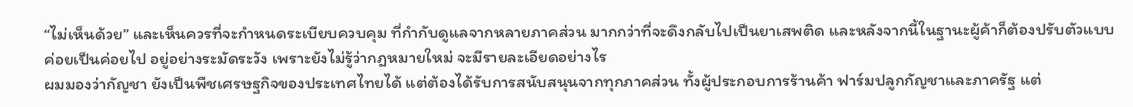“ไม่เห็นด้วย” และเห็นควรที่จะกำหนดระเบียบควบคุม ที่กำกับดูแลจากหลายภาคส่วน มากกว่าที่จะดึงกลับไปเป็นยาเสพติด และหลังจากนี้ในฐานะผู้ค้าก็ต้องปรับตัวแบบค่อยเป็นค่อยไป อยู่อย่างระมัดระวัง เพราะยังไม่รู้ว่ากฎหมายใหม่ จะมีรายละเอียดอย่างไร
ผมมองว่ากัญชา ยังเป็นพืชเศรษฐกิจของประเทศไทยได้ แต่ต้องได้รับการสนับสนุนจากทุกภาคส่วน ทั้งผู้ประกอบการร้านค้า ฟาร์มปลูกกัญชาและภาครัฐ แต่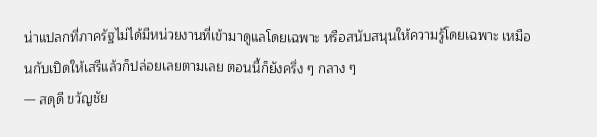น่าแปลกที่ภาครัฐไม่ได้มีหน่วยงานที่เข้ามาดูแลโดยเฉพาะ หรือสนับสนุนให้ความรู้โดยเฉพาะ เหมือนกับเปิดให้เสรีแล้วก็ปล่อยเลยตามเลย ตอนนี้ก็ยังครึ่ง ๆ กลาง ๆ
— สดุดี ขวัญชัย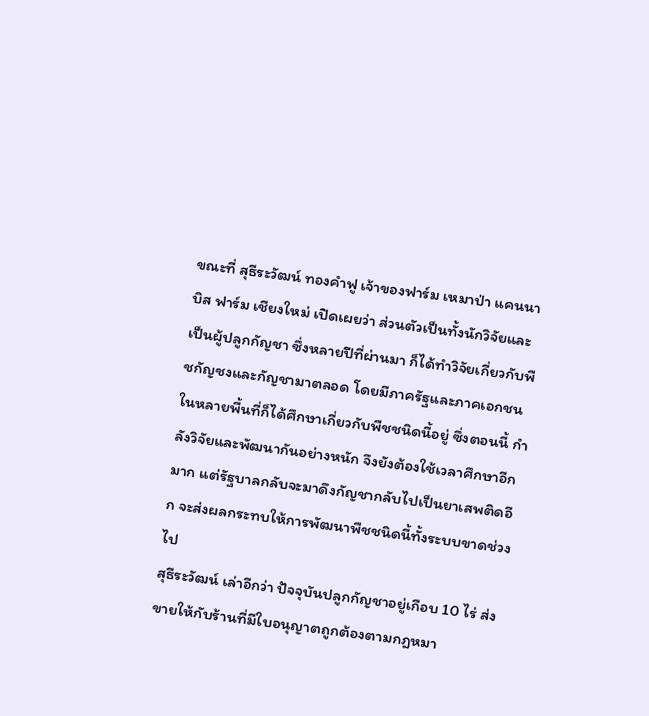ขณะที่ สุธีระวัฒน์ ทองคำฟู เจ้าของฟาร์ม เหมาป่า แคนนาบิส ฟาร์ม เชียงใหม่ เปิดเผยว่า ส่วนตัวเป็นทั้งนักวิจัยและเป็นผู้ปลูกกัญชา ซึ่งหลายปีที่ผ่านมา ก็ได้ทำวิจัยเกี่ยวกับพืชกัญชงและกัญชามาตลอด โดยมีภาครัฐและภาคเอกชนในหลายพื้นที่ก็ได้ศึกษาเกี่ยวกับพืชชนิดนี้อยู่ ซึ่งตอนนี้ กำลังวิจัยและพัฒนากันอย่างหนัก จึงยังต้องใช้เวลาศึกษาอีกมาก แต่รัฐบาลกลับจะมาดึงกัญชากลับไปเป็นยาเสพติดอีก จะส่งผลกระทบให้การพัฒนาพืชชนิดนี้ทั้งระบบขาดช่วงไป
สุธีระวัฒน์ เล่าอีกว่า ปัจจุบันปลูกกัญชาอยู่เกือบ 10 ไร่ ส่งขายให้กับร้านที่มีใบอนุญาตถูกต้องตามกฎหมา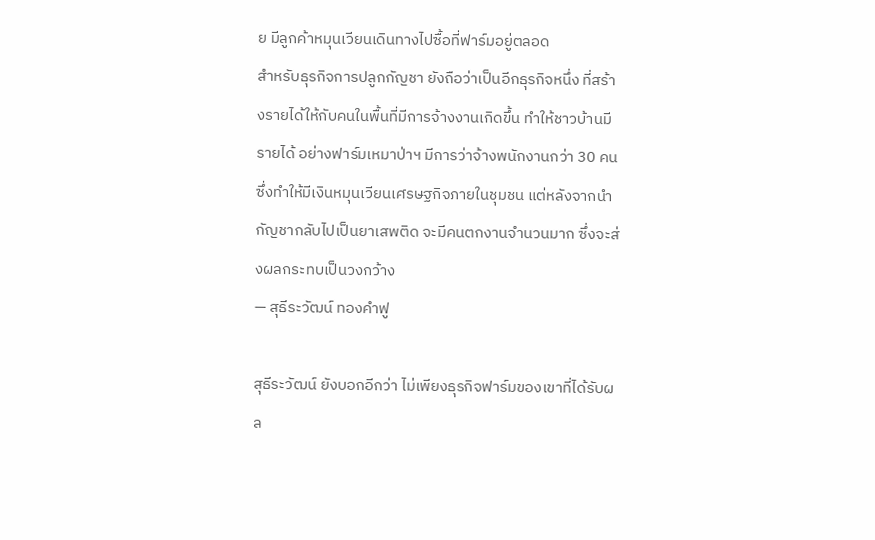ย มีลูกค้าหมุนเวียนเดินทางไปซื้อที่ฟาร์มอยู่ตลอด
สำหรับธุรกิจการปลูกกัญชา ยังถือว่าเป็นอีกธุรกิจหนึ่ง ที่สร้างรายได้ให้กับคนในพื้นที่มีการจ้างงานเกิดขึ้น ทำให้ชาวบ้านมีรายได้ อย่างฟาร์มเหมาป่าฯ มีการว่าจ้างพนักงานกว่า 30 คน ซึ่งทำให้มีเงินหมุนเวียนเศรษฐกิจภายในชุมชน แต่หลังจากนำกัญชากลับไปเป็นยาเสพติด จะมีคนตกงานจำนวนมาก ซึ่งจะส่งผลกระทบเป็นวงกว้าง
— สุธีระวัฒน์ ทองคำฟู

สุธีระวัฒน์ ยังบอกอีกว่า ไม่เพียงธุรกิจฟาร์มของเขาที่ได้รับผล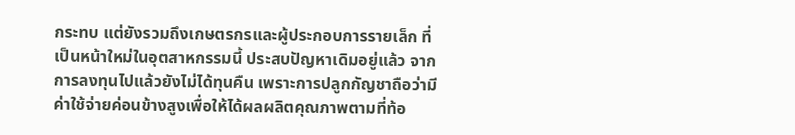กระทบ แต่ยังรวมถึงเกษตรกรและผู้ประกอบการรายเล็ก ที่เป็นหน้าใหม่ในอุตสาหกรรมนี้ ประสบปัญหาเดิมอยู่แล้ว จากการลงทุนไปแล้วยังไม่ได้ทุนคืน เพราะการปลูกกัญชาถือว่ามีค่าใช้จ่ายค่อนข้างสูงเพื่อให้ได้ผลผลิตคุณภาพตามที่ท้อ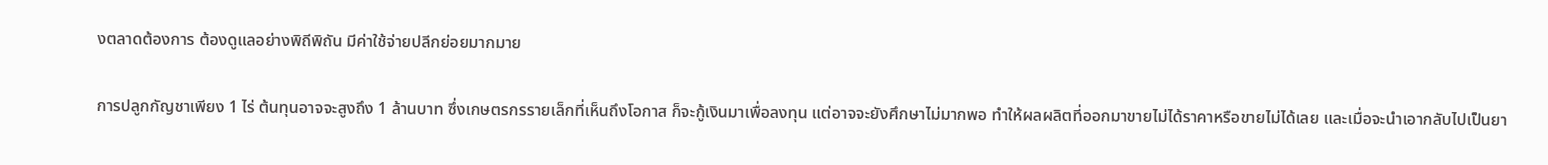งตลาดต้องการ ต้องดูแลอย่างพิถีพิถัน มีค่าใช้จ่ายปลีกย่อยมากมาย

การปลูกกัญชาเพียง 1 ไร่ ต้นทุนอาจจะสูงถึง 1 ล้านบาท ซึ่งเกษตรกรรายเล็กที่เห็นถึงโอกาส ก็จะกู้เงินมาเพื่อลงทุน แต่อาจจะยังศึกษาไม่มากพอ ทำให้ผลผลิตที่ออกมาขายไม่ได้ราคาหรือขายไม่ได้เลย และเมื่อจะนำเอากลับไปเป็นยา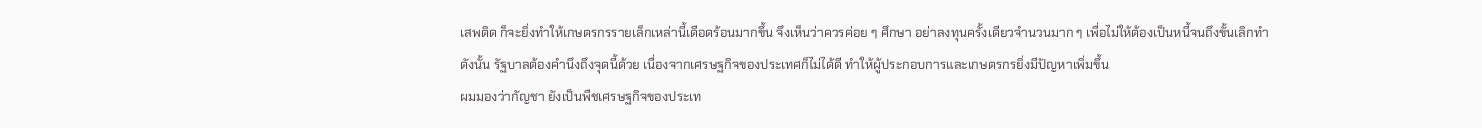เสพติด ก็จะยิ่งทำให้เกษตรกรรายเล็กเหล่านี้เดือดร้อนมากขึ้น จึงเห็นว่าควรค่อย ๆ ศึกษา อย่าลงทุนครั้งเดียวจำนวนมาก ๆ เพื่อไม่ให้ต้องเป็นหนี้จนถึงขั้นเลิกทำ
ดังนั้น รัฐบาลต้องคำนึงถึงจุดนี้ด้วย เนื่องจากเศรษฐกิจของประเทศก็ไม่ได้ดี ทำให้ผู้ประกอบการและเกษตรกรยิ่งมีปัญหาเพิ่มขึ้น
ผมมองว่ากัญชา ยังเป็นพืชเศรษฐกิจของประเท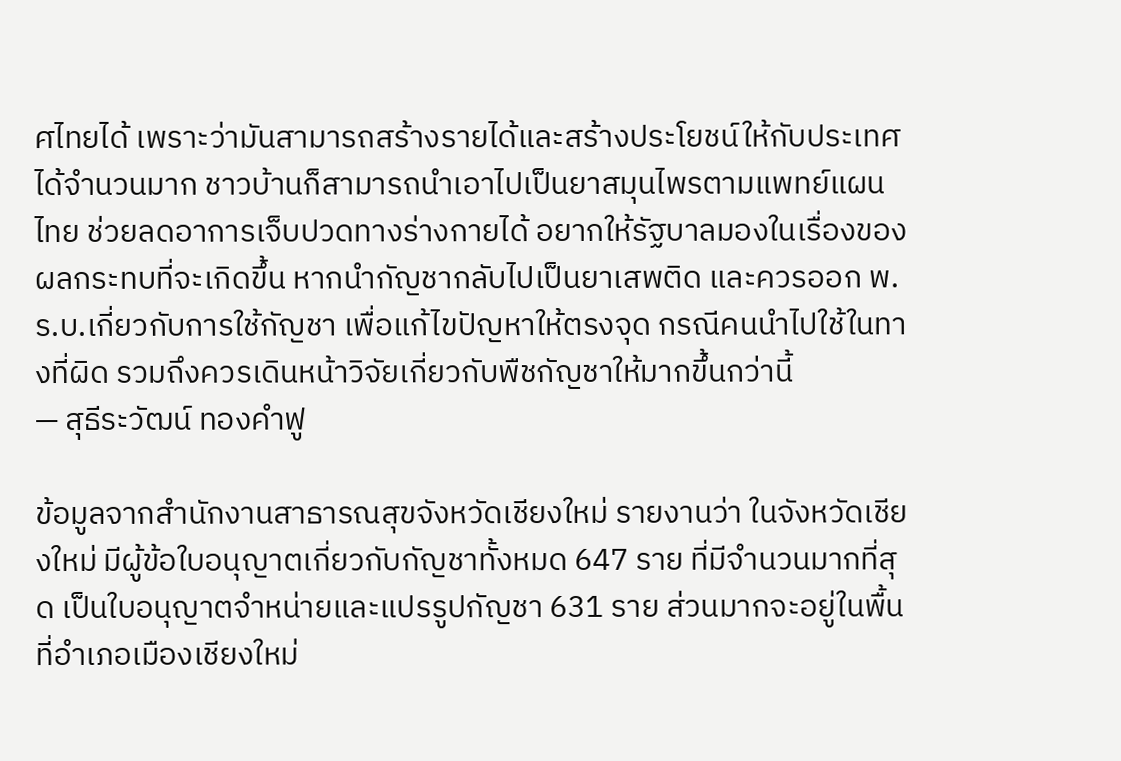ศไทยได้ เพราะว่ามันสามารถสร้างรายได้และสร้างประโยชน์ให้กับประเทศได้จำนวนมาก ชาวบ้านก็สามารถนำเอาไปเป็นยาสมุนไพรตามแพทย์แผนไทย ช่วยลดอาการเจ็บปวดทางร่างกายได้ อยากให้รัฐบาลมองในเรื่องของผลกระทบที่จะเกิดขึ้น หากนำกัญชากลับไปเป็นยาเสพติด และควรออก พ.ร.บ.เกี่ยวกับการใช้กัญชา เพื่อแก้ไขปัญหาให้ตรงจุด กรณีคนนำไปใช้ในทางที่ผิด รวมถึงควรเดินหน้าวิจัยเกี่ยวกับพืชกัญชาให้มากขึ้นกว่านี้
— สุธีระวัฒน์ ทองคำฟู

ข้อมูลจากสำนักงานสาธารณสุขจังหวัดเชียงใหม่ รายงานว่า ในจังหวัดเชียงใหม่ มีผู้ข้อใบอนุญาตเกี่ยวกับกัญชาทั้งหมด 647 ราย ที่มีจำนวนมากที่สุด เป็นใบอนุญาตจำหน่ายและแปรรูปกัญชา 631 ราย ส่วนมากจะอยู่ในพื้นที่อำเภอเมืองเชียงใหม่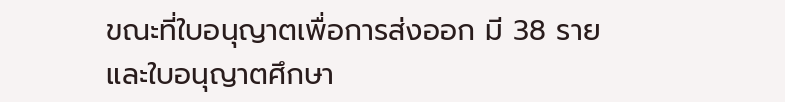ขณะที่ใบอนุญาตเพื่อการส่งออก มี 38 ราย และใบอนุญาตศึกษา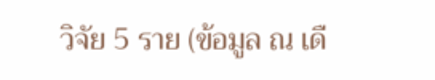วิจัย 5 ราย (ข้อมูล ณ เดื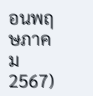อนพฤษภาคม 2567)